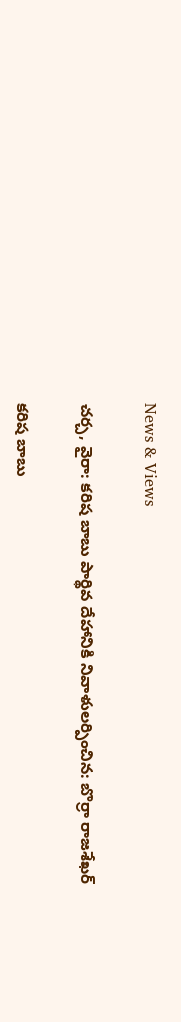News & Views

చర్చ, వైరా: కరిష బాబు పార్థివ దేహానికి నివాళులర్పించిన: బొర్రా రాజశేఖర్

కరిష బాబు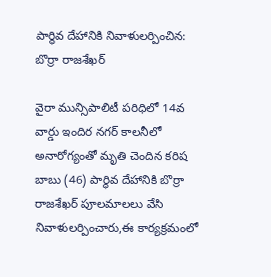పార్థివ దేహానికి నివాళులర్పించిన: బొర్రా రాజశేఖర్

వైరా మున్సిపాలిటీ పరిధిలో 14వ వార్డు ఇందిర నగర్ కాలనీలో అనారోగ్యంతో మృతి చెందిన కరిష బాబు (46) పార్థివ దేహానికి బొర్రా రాజశేఖర్ పూలమాలలు వేసి నివాళులర్పించారు,ఈ కార్యక్రమంలో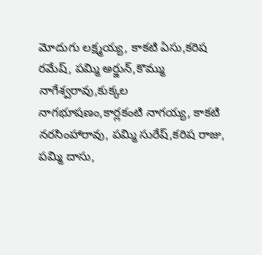మోదుగు లక్ష్మయ్య, కాకటి ఏసు,కరిష రమేష్, పమ్మి అర్జున్,కొమ్ము నాగేశ్వరావు,కుక్కల నాగభూషణం,కార్లకంటి నాగయ్య, కాకటి నరసింహారావు, పమ్మి సురేష్,కరిష రాజు, పమ్మి దాసు,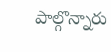పాల్గొన్నారు